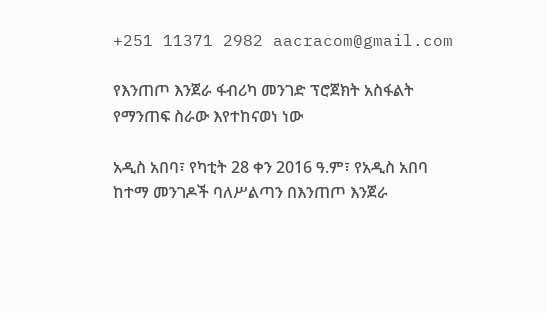+251 11371 2982 aacracom@gmail.com

የእንጠጦ እንጀራ ፋብሪካ መንገድ ፕሮጀክት አስፋልት የማንጠፍ ስራው እየተከናወነ ነው

አዲስ አበባ፣ የካቲት 28 ቀን 2016 ዓ.ም፣ የአዲስ አበባ ከተማ መንገዶች ባለሥልጣን በእንጠጦ እንጀራ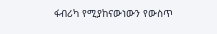ፋብሪካ የሚያከናውነውን የውስጥ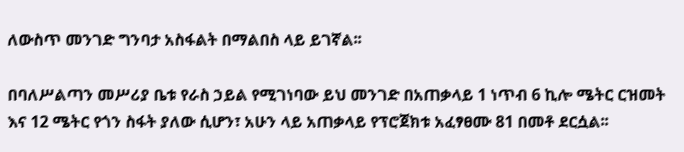ለውስጥ መንገድ ግንባታ አስፋልት በማልበስ ላይ ይገኛል፡፡

በባለሥልጣን መሥሪያ ቤቱ የራስ ኃይል የሚገነባው ይህ መንገድ በአጠቃላይ 1 ነጥብ 6 ኪሎ ሜትር ርዝመት እና 12 ሜትር የጎን ስፋት ያለው ሲሆን፣ አሁን ላይ አጠቃላይ የፕሮጀክቱ አፈፃፀሙ 81 በመቶ ደርሷል፡፡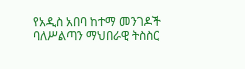የአዲስ አበባ ከተማ መንገዶች ባለሥልጣን ማህበራዊ ትስስር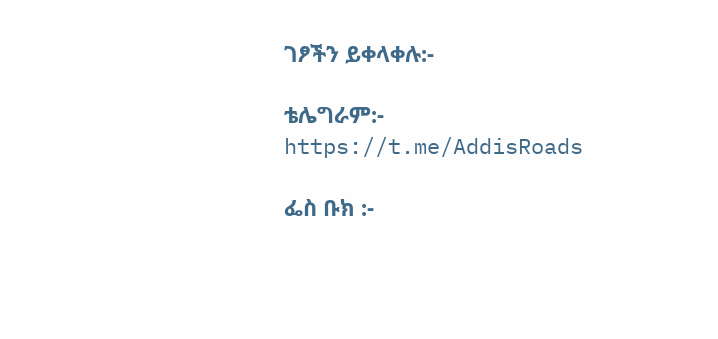ገፆችን ይቀላቀሉ:-

ቴሌግራም:- https://t.me/AddisRoads

ፌስ ቡክ :-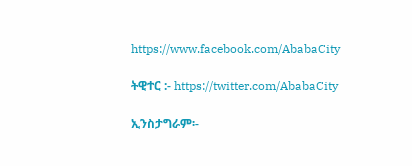https://www.facebook.com/AbabaCity

ትዊተር :- https://twitter.com/AbabaCity

ኢንስታግራም፡-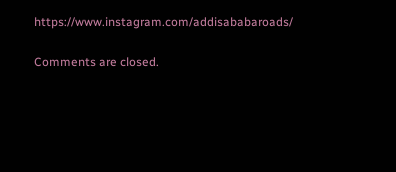https://www.instagram.com/addisababaroads/

Comments are closed.